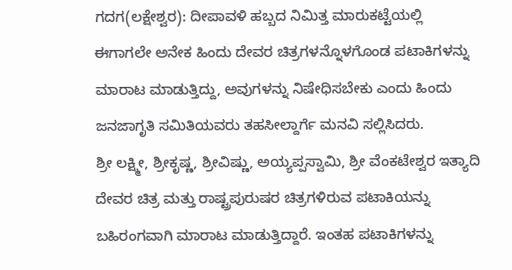ಗದಗ(ಲಕ್ಷೇಶ್ವರ): ದೀಪಾವಳಿ ಹಬ್ಬದ ನಿಮಿತ್ತ ಮಾರುಕಟ್ಟೆಯಲ್ಲಿ ಈಗಾಗಲೇ ಅನೇಕ ಹಿಂದು ದೇವರ ಚಿತ್ರಗಳನ್ನೊಳಗೊಂಡ ಪಟಾಕಿಗಳನ್ನು ಮಾರಾಟ ಮಾಡುತ್ತಿದ್ದು, ಅವುಗಳನ್ನು ನಿಷೇಧಿಸಬೇಕು ಎಂದು ಹಿಂದು ಜನಜಾಗೃತಿ ಸಮಿತಿಯವರು ತಹಸೀಲ್ದಾರ್ಗೆ ಮನವಿ ಸಲ್ಲಿಸಿದರು.
ಶ್ರೀ ಲಕ್ಷ್ಮೀ, ಶ್ರೀಕೃಷ್ಣ, ಶ್ರೀವಿಷ್ಣು, ಅಯ್ಯಪ್ಪಸ್ವಾಮಿ, ಶ್ರೀ ವೆಂಕಟೇಶ್ವರ ಇತ್ಯಾದಿ ದೇವರ ಚಿತ್ರ ಮತ್ತು ರಾಷ್ಟ್ರಪುರುಷರ ಚಿತ್ರಗಳಿರುವ ಪಟಾಕಿಯನ್ನು ಬಹಿರಂಗವಾಗಿ ಮಾರಾಟ ಮಾಡುತ್ತಿದ್ದಾರೆ. ಇಂತಹ ಪಟಾಕಿಗಳನ್ನು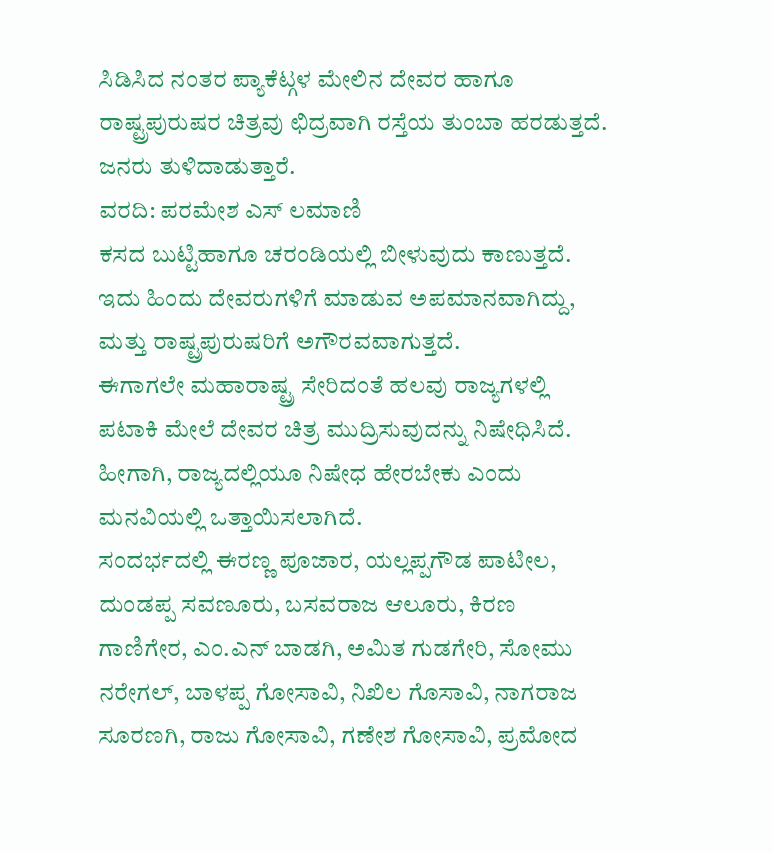ಸಿಡಿಸಿದ ನಂತರ ಪ್ಯಾಕೆಟ್ಗಳ ಮೇಲಿನ ದೇವರ ಹಾಗೂ ರಾಷ್ಟ್ರಪುರುಷರ ಚಿತ್ರವು ಛಿದ್ರವಾಗಿ ರಸ್ತೆಯ ತುಂಬಾ ಹರಡುತ್ತದೆ. ಜನರು ತುಳಿದಾಡುತ್ತಾರೆ.
ವರದಿ: ಪರಮೇಶ ಎಸ್ ಲಮಾಣಿ
ಕಸದ ಬುಟ್ಟಿಹಾಗೂ ಚರಂಡಿಯಲ್ಲಿ ಬೀಳುವುದು ಕಾಣುತ್ತದೆ. ಇದು ಹಿಂದು ದೇವರುಗಳಿಗೆ ಮಾಡುವ ಅಪಮಾನವಾಗಿದ್ದು, ಮತ್ತು ರಾಷ್ಟ್ರಪುರುಷರಿಗೆ ಅಗೌರವವಾಗುತ್ತದೆ.
ಈಗಾಗಲೇ ಮಹಾರಾಷ್ಟ್ರ ಸೇರಿದಂತೆ ಹಲವು ರಾಜ್ಯಗಳಲ್ಲಿ ಪಟಾಕಿ ಮೇಲೆ ದೇವರ ಚಿತ್ರ ಮುದ್ರಿಸುವುದನ್ನು ನಿಷೇಧಿಸಿದೆ. ಹೀಗಾಗಿ, ರಾಜ್ಯದಲ್ಲಿಯೂ ನಿಷೇಧ ಹೇರಬೇಕು ಎಂದು ಮನವಿಯಲ್ಲಿ ಒತ್ತಾಯಿಸಲಾಗಿದೆ.
ಸಂದರ್ಭದಲ್ಲಿ ಈರಣ್ಣ ಪೂಜಾರ, ಯಲ್ಲಪ್ಪಗೌಡ ಪಾಟೀಲ, ದುಂಡಪ್ಪ ಸವಣೂರು, ಬಸವರಾಜ ಆಲೂರು, ಕಿರಣ ಗಾಣಿಗೇರ, ಎಂ.ಎನ್ ಬಾಡಗಿ, ಅಮಿತ ಗುಡಗೇರಿ, ಸೋಮು ನರೇಗಲ್, ಬಾಳಪ್ಪ ಗೋಸಾವಿ, ನಿಖಿಲ ಗೊಸಾವಿ, ನಾಗರಾಜ ಸೂರಣಗಿ, ರಾಜು ಗೋಸಾವಿ, ಗಣೇಶ ಗೋಸಾವಿ, ಪ್ರಮೋದ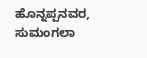ಹೊನ್ನಪ್ಪನವರ, ಸುಮಂಗಲಾ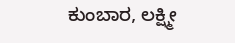ಕುಂಬಾರ, ಲಕ್ಷ್ಮೀ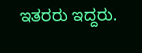ಇತರರು ಇದ್ದರು.